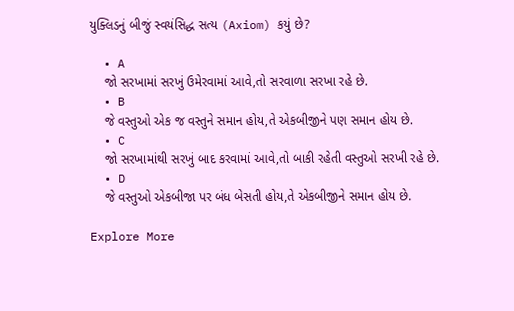યુક્લિડનું બીજું સ્વયંસિદ્ધ સત્ય (Axiom) કયું છે?

  • A
    જો સરખામાં સરખું ઉમેરવામાં આવે,તો સરવાળા સરખા રહે છે.
  • B
    જે વસ્તુઓ એક જ વસ્તુને સમાન હોય,તે એકબીજીને પણ સમાન હોય છે.
  • C
    જો સરખામાંથી સરખું બાદ કરવામાં આવે,તો બાકી રહેતી વસ્તુઓ સરખી રહે છે.
  • D
    જે વસ્તુઓ એકબીજા પર બંધ બેસતી હોય,તે એકબીજીને સમાન હોય છે.

Explore More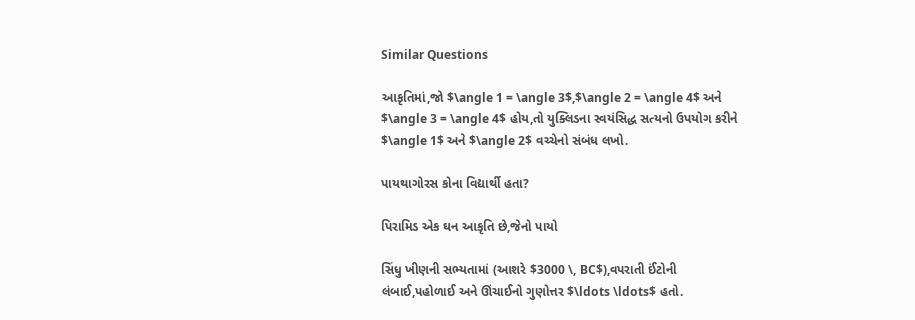Similar Questions

આકૃતિમાં,જો $\angle 1 = \angle 3$,$\angle 2 = \angle 4$ અને $\angle 3 = \angle 4$ હોય,તો યુક્લિડના સ્વયંસિદ્ધ સત્યનો ઉપયોગ કરીને $\angle 1$ અને $\angle 2$ વચ્ચેનો સંબંધ લખો.

પાયથાગોરસ કોના વિદ્યાર્થી હતા?

પિરામિડ એક ઘન આકૃતિ છે,જેનો પાયો

સિંધુ ખીણની સભ્યતામાં (આશરે $3000 \, BC$),વપરાતી ઈંટોની લંબાઈ,પહોળાઈ અને ઊંચાઈનો ગુણોત્તર $\ldots \ldots$ હતો.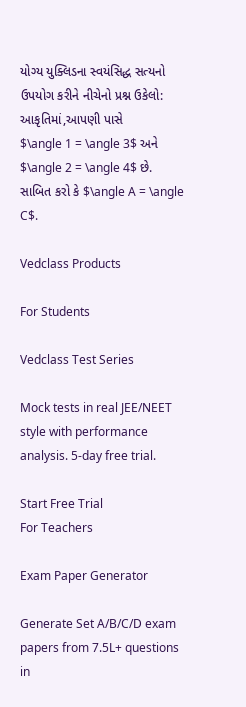યોગ્ય યુક્લિડના સ્વયંસિદ્ધ સત્યનો ઉપયોગ કરીને નીચેનો પ્રશ્ન ઉકેલો:
આકૃતિમાં,આપણી પાસે
$\angle 1 = \angle 3$ અને $\angle 2 = \angle 4$ છે. સાબિત કરો કે $\angle A = \angle C$.

Vedclass Products

For Students

Vedclass Test Series

Mock tests in real JEE/NEET style with performance analysis. 5-day free trial.

Start Free Trial
For Teachers

Exam Paper Generator

Generate Set A/B/C/D exam papers from 7.5L+ questions in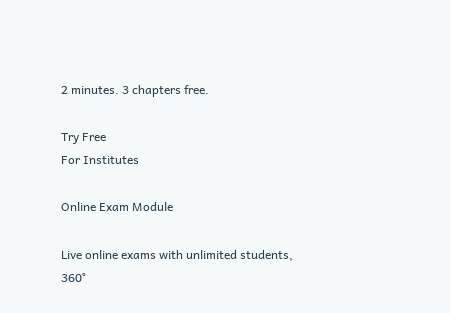2 minutes. 3 chapters free.

Try Free
For Institutes

Online Exam Module

Live online exams with unlimited students, 360°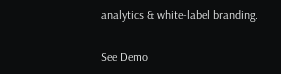analytics & white-label branding.

See Demo